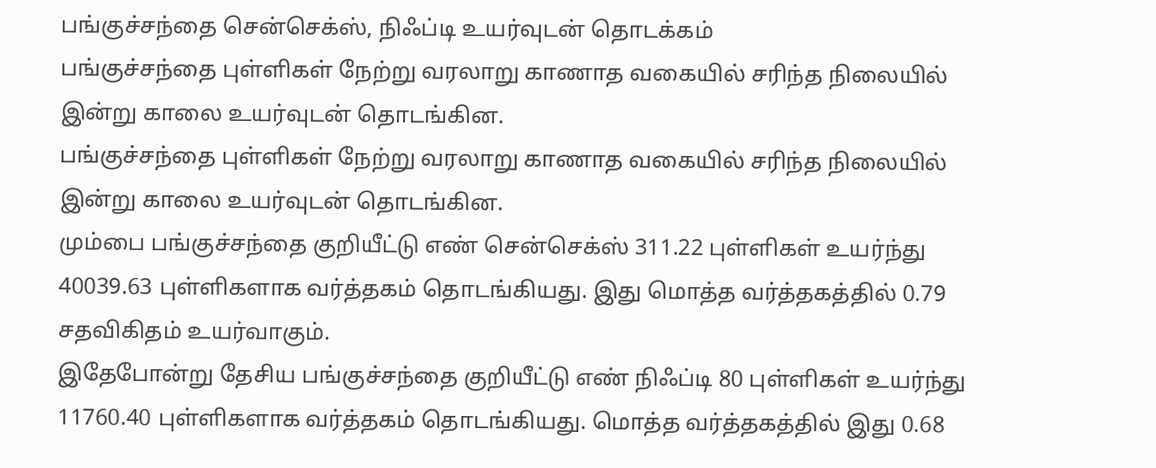பங்குச்சந்தை சென்செக்ஸ், நிஃப்டி உயர்வுடன் தொடக்கம்
பங்குச்சந்தை புள்ளிகள் நேற்று வரலாறு காணாத வகையில் சரிந்த நிலையில் இன்று காலை உயர்வுடன் தொடங்கின.
பங்குச்சந்தை புள்ளிகள் நேற்று வரலாறு காணாத வகையில் சரிந்த நிலையில் இன்று காலை உயர்வுடன் தொடங்கின.
மும்பை பங்குச்சந்தை குறியீட்டு எண் சென்செக்ஸ் 311.22 புள்ளிகள் உயர்ந்து 40039.63 புள்ளிகளாக வர்த்தகம் தொடங்கியது. இது மொத்த வர்த்தகத்தில் 0.79 சதவிகிதம் உயர்வாகும்.
இதேபோன்று தேசிய பங்குச்சந்தை குறியீட்டு எண் நிஃப்டி 80 புள்ளிகள் உயர்ந்து 11760.40 புள்ளிகளாக வர்த்தகம் தொடங்கியது. மொத்த வர்த்தகத்தில் இது 0.68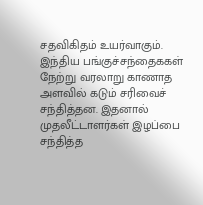சதவிகிதம் உயர்வாகும்.
இந்திய பங்குச்சந்தைககள் நேற்று வரலாறு காணாத அளவில் கடும் சரிவைச் சந்தித்தன. இதனால் முதலீட்டாளர்கள் இழப்பை சந்தித்த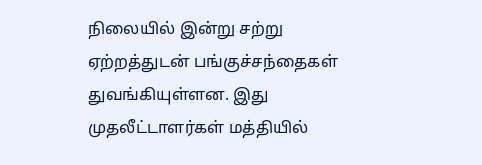நிலையில் இன்று சற்று ஏற்றத்துடன் பங்குச்சந்தைகள் துவங்கியுள்ளன. இது முதலீட்டாளர்கள் மத்தியில்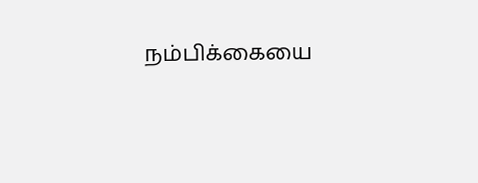நம்பிக்கையை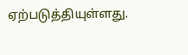ஏற்படுத்தியுள்ளது.